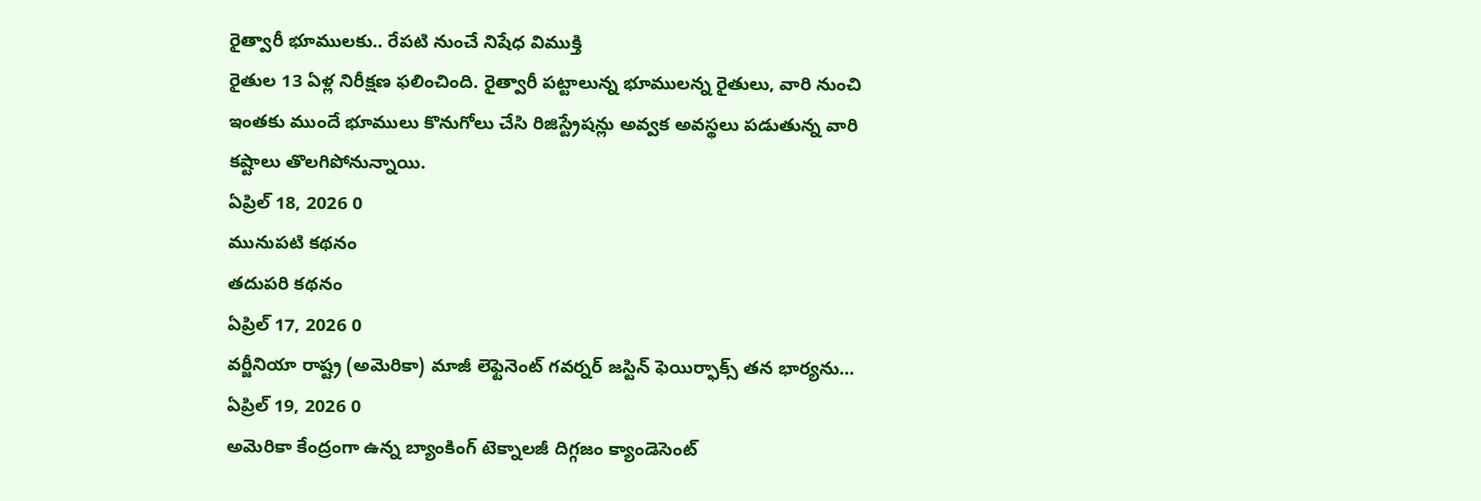రైత్వారీ భూములకు.. రేపటి నుంచే నిషేధ విముక్తి
రైతుల 13 ఏళ్ల నిరీక్షణ ఫలించింది. రైత్వారీ పట్టాలున్న భూములన్న రైతులు, వారి నుంచి ఇంతకు ముందే భూములు కొనుగోలు చేసి రిజిస్ట్రేషన్లు అవ్వక అవస్థలు పడుతున్న వారి కష్టాలు తొలగిపోనున్నాయి.
ఏప్రిల్ 18, 2026 0
మునుపటి కథనం
తదుపరి కథనం
ఏప్రిల్ 17, 2026 0
వర్జీనియా రాష్ట్ర (అమెరికా) మాజీ లెఫ్టెనెంట్ గవర్నర్ జస్టిన్ ఫెయిర్ఫాక్స్ తన భార్యను...
ఏప్రిల్ 19, 2026 0
అమెరికా కేంద్రంగా ఉన్న బ్యాంకింగ్ టెక్నాలజీ దిగ్గజం క్యాండెసెంట్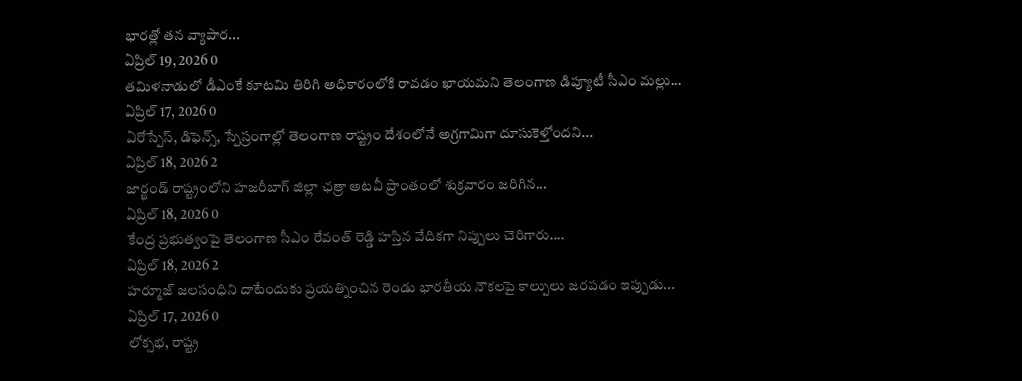భారత్లో తన వ్యాపార...
ఏప్రిల్ 19, 2026 0
తమిళనాడులో డీఎంకే కూటమి తిరిగి అధికారంలోకి రావడం ఖాయమని తెలంగాణ డిప్యూటీ సీఎం మల్లు...
ఏప్రిల్ 17, 2026 0
ఏరోస్పేస్, డిఫెన్స్, స్పేస్రంగాల్లో తెలంగాణ రాష్ట్రం దేశంలోనే అగ్రగామిగా దూసుకెళ్తోందని...
ఏప్రిల్ 18, 2026 2
జార్ఖండ్ రాష్ట్రంలోని హజరీబాగ్ జిల్లా ఛత్రా అటవీ ప్రాంతంలో శుక్రవారం జరిగిన...
ఏప్రిల్ 18, 2026 0
కేంద్ర ప్రభుత్వంపై తెలంగాణ సీఎం రేవంత్ రెడ్డి హస్తిన వేదికగా నిప్పులు చెరిగారు....
ఏప్రిల్ 18, 2026 2
హర్మూజ్ జలసంధిని దాటేందుకు ప్రయత్నించిన రెండు భారతీయ నౌకలపై కాల్పులు జరపడం ఇప్పుడు...
ఏప్రిల్ 17, 2026 0
లోక్సభ, రాష్ట్ర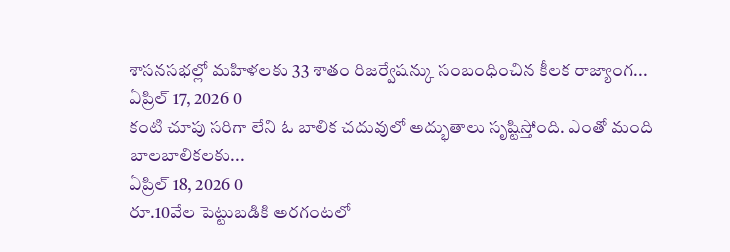శాసనసభల్లో మహిళలకు 33 శాతం రిజర్వేషన్కు సంబంధించిన కీలక రాజ్యాంగ...
ఏప్రిల్ 17, 2026 0
కంటి చూపు సరిగా లేని ఓ బాలిక చదువులో అద్భుతాలు సృష్టిస్తోంది. ఎంతో మంది బాలబాలికలకు...
ఏప్రిల్ 18, 2026 0
రూ.10వేల పెట్టుబడికి అరగంటలో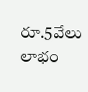రూ.5వేలు లాభం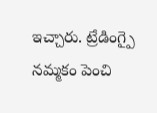ఇచ్చారు. ట్రేడింగ్పై నమ్మకం పెంచి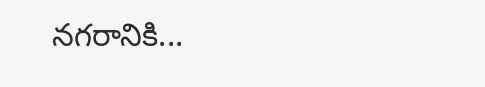నగరానికి...